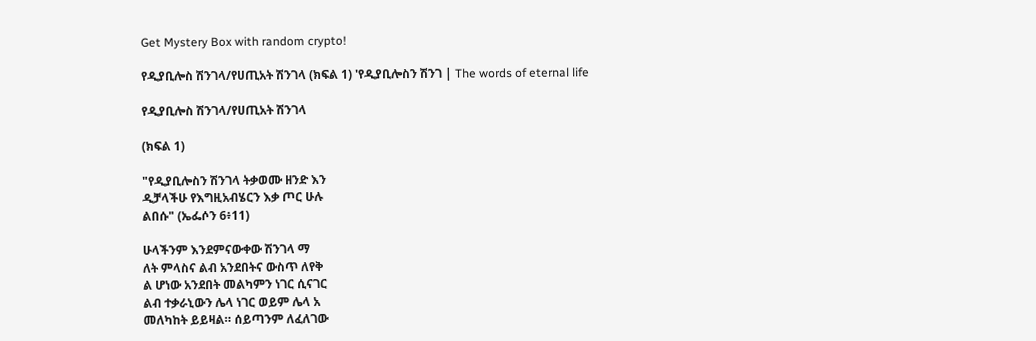Get Mystery Box with random crypto!

የዲያቢሎስ ሽንገላ/የሀጢአት ሽንገላ (ክፍል 1) 'የዲያቢሎስን ሽንገ | The words of eternal life

የዲያቢሎስ ሽንገላ/የሀጢአት ሽንገላ

(ክፍል 1)

"የዲያቢሎስን ሽንገላ ትቃወሙ ዘንድ እን
ዲቻላችሁ የእግዚአብሄርን እቃ ጦር ሁሉ
ልበሱ" (ኤፌሶን 6፥11)

ሁላችንም እንደምናውቀው ሽንገላ ማ
ለት ምላስና ልብ አንደበትና ውስጥ ለየቅ
ል ሆነው አንደበት መልካምን ነገር ሲናገር
ልብ ተቃራኒውን ሌላ ነገር ወይም ሌላ አ
መለካከት ይይዛል። ሰይጣንም ለፈለገው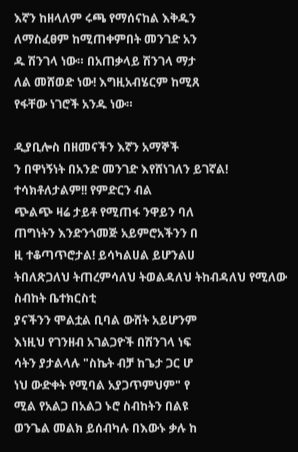እኛን ከዘላለም ሩጫ የማሰናከል እቅዱን
ለማስፈፀም ከሚጠቀምበት መንገድ አን
ዱ ሽንገላ ነው። በአጠቃላይ ሽንገላ ማታ
ለል መሸወድ ነው! እግዚአብሄርም ከሚጸ
የፋቸው ነገሮች አንዱ ነው።

ዲያቢሎስ በዘመናችን እኛን አማኞች
ን በዋነኝነት በአንድ መንገድ እየሸነገለን ይገኛል! ተሳክቶለታልም!! የምድርን ብል
ጭልጭ ዛሬ ታይቶ የሚጠፋ ንዋይን ባለ
ጠግነትን እንድንጎመጅ አይምሮአችንን በ
ዚ ተቆጣጥሮታል! ይሳካልሀል ይሆንልሀ
ትበለጽጋለህ ትጠረምሳለህ ትወልዳለህ ትከብዳለህ የሚለው ስብከት ቤተክርስቲ
ያናችንን ሞልቷል ቢባል ውሸት አይሆንም
እነዚህ የገንዘብ አገልጋዮች በሽንገላ ነፍ
ሳትን ያታልላሉ "ስኬት ብቻ ከጌታ ጋር ሆ
ነህ ውድቀት የሚባል አያጋጥምህም" የ
ሚል የአልጋ በአልጋ ኑሮ ስብከትን በልዩ
ወንጌል መልክ ይሰብካሉ በእውኑ ቃሉ ከ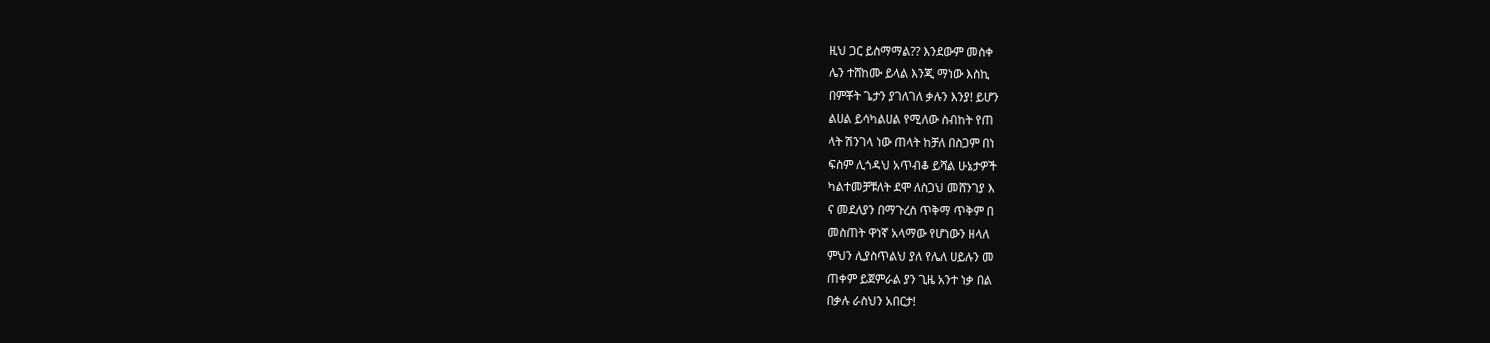ዚህ ጋር ይስማማል?? እንደውም መስቀ
ሌን ተሸከሙ ይላል እንጂ ማነው እስኪ
በምቾት ጌታን ያገለገለ ቃሉን እንያ! ይሆን
ልሀል ይሳካልሀል የሚለው ስብከት የጠ
ላት ሽንገላ ነው ጠላት ከቻለ በስጋም በነ
ፍስም ሊጎዳህ አጥብቆ ይሻል ሁኔታዎች
ካልተመቻቹለት ደሞ ለስጋህ መሸንገያ እ
ና መደለያን በማጉረስ ጥቅማ ጥቅም በ
መስጠት ዋነኛ አላማው የሆነውን ዘላለ
ምህን ሊያስጥልህ ያለ የሌለ ሀይሉን መ
ጠቀም ይጀምራል ያን ጊዜ አንተ ነቃ በል
በቃሉ ራስህን አበርታ!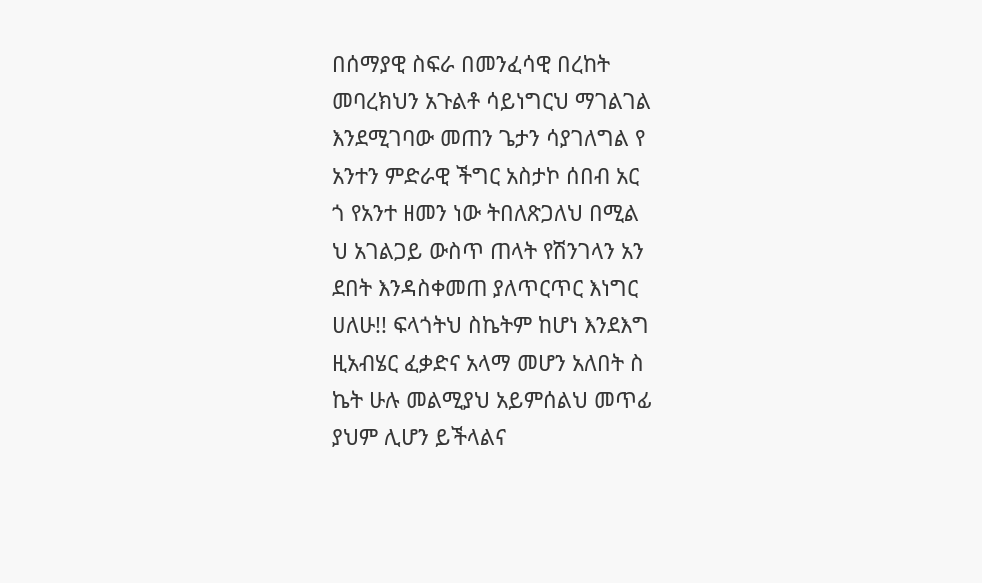በሰማያዊ ስፍራ በመንፈሳዊ በረከት
መባረክህን አጉልቶ ሳይነግርህ ማገልገል
እንደሚገባው መጠን ጌታን ሳያገለግል የ
አንተን ምድራዊ ችግር አስታኮ ሰበብ አር
ጎ የአንተ ዘመን ነው ትበለጽጋለህ በሚል
ህ አገልጋይ ውስጥ ጠላት የሽንገላን አን
ደበት እንዳስቀመጠ ያለጥርጥር እነግር
ሀለሁ!! ፍላጎትህ ስኬትም ከሆነ እንደእግ
ዚአብሄር ፈቃድና አላማ መሆን አለበት ስ
ኬት ሁሉ መልሚያህ አይምሰልህ መጥፊ
ያህም ሊሆን ይችላልና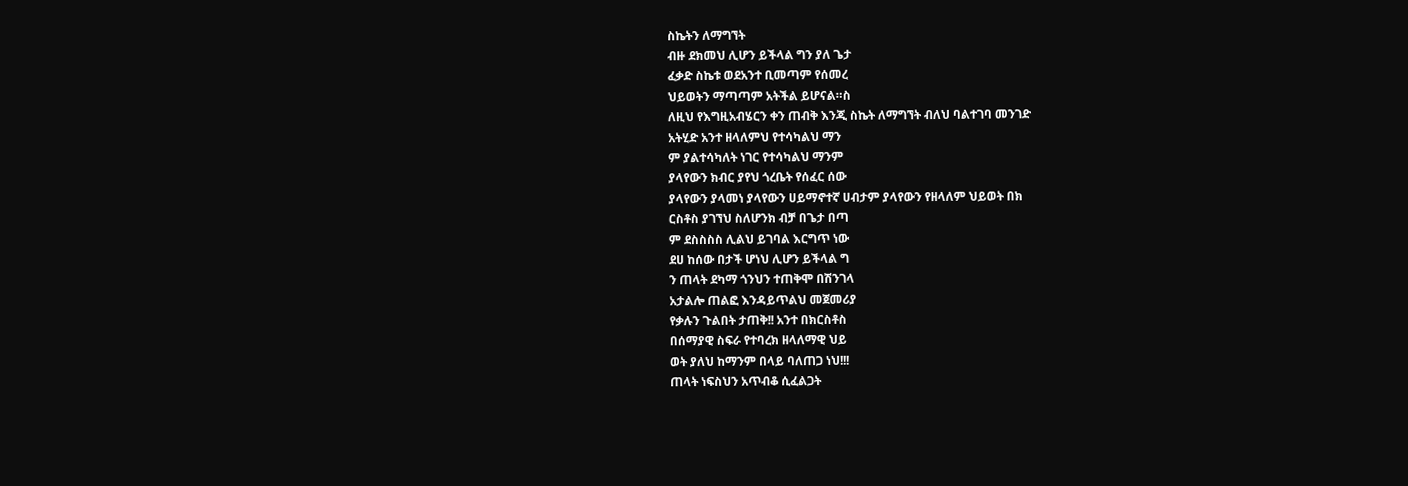ስኬትን ለማግኘት
ብዙ ደክመህ ሊሆን ይችላል ግን ያለ ጌታ
ፈቃድ ስኬቱ ወደአንተ ቢመጣም የሰመረ
ህይወትን ማጣጣም አትችል ይሆናል።ስ
ለዚህ የእግዚአብሄርን ቀን ጠብቅ እንጂ ስኬት ለማግኘት ብለህ ባልተገባ መንገድ
አትሂድ አንተ ዘላለምህ የተሳካልህ ማን
ም ያልተሳካለት ነገር የተሳካልህ ማንም
ያላየውን ክብር ያየህ ጎረቤት የሰፈር ሰው
ያላየውን ያላመነ ያላየውን ሀይማኖተኛ ሀብታም ያላየውን የዘላለም ህይወት በክ
ርስቶስ ያገኘህ ስለሆንክ ብቻ በጌታ በጣ
ም ደስስስስ ሊልህ ይገባል እርግጥ ነው
ደሀ ከሰው በታች ሆነህ ሊሆን ይችላል ግ
ን ጠላት ደካማ ጎንህን ተጠቅሞ በሽንገላ
አታልሎ ጠልፎ እንዳይጥልህ መጀመሪያ
የቃሉን ጉልበት ታጠቅ!! አንተ በክርስቶስ
በሰማያዊ ስፍራ የተባረክ ዘላለማዊ ህይ
ወት ያለህ ከማንም በላይ ባለጠጋ ነህ!!!
ጠላት ነፍስህን አጥብቆ ሲፈልጋት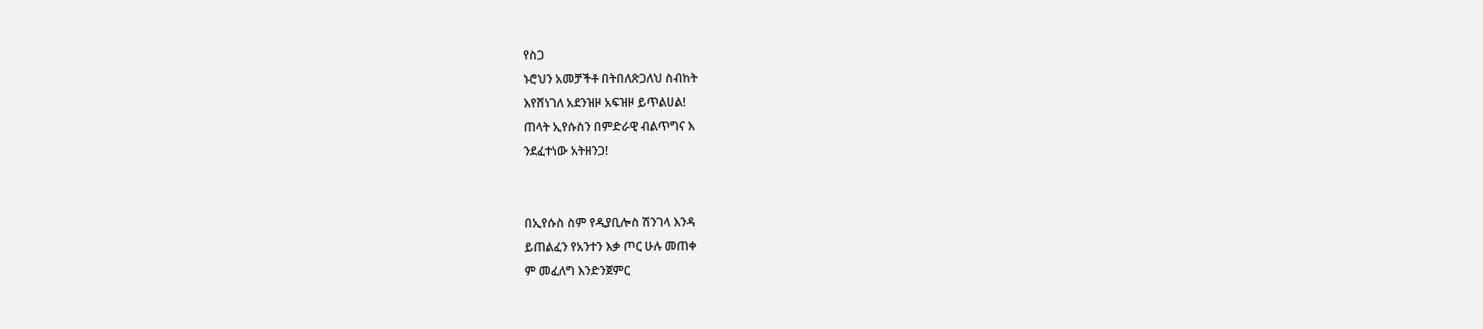የስጋ
ኑሮህን አመቻችቶ በትበለጽጋለህ ስብከት
እየሸነገለ አደንዝዞ አፍዝዞ ይጥልሀል!
ጠላት ኢየሱስን በምድራዊ ብልጥግና እ
ንደፈተነው አትዘንጋ!


በኢየሱስ ስም የዲያቢሎስ ሽንገላ እንዳ
ይጠልፈን የአንተን እቃ ጦር ሁሉ መጠቀ
ም መፈለግ እንድንጀምር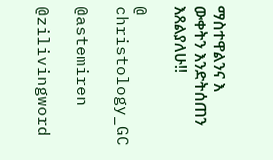ማስተዋልንና እ
ውቀትን እንድትሰጠን እጸልያለሁ!!

@ christology_GC

@astemiren

@zilivingword